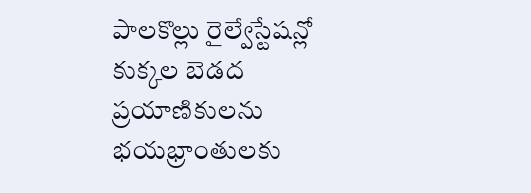పాలకొల్లు రైల్వేస్టేషన్లో కుక్కల బెడద ప్రయాణికులను భయభ్రాంతులకు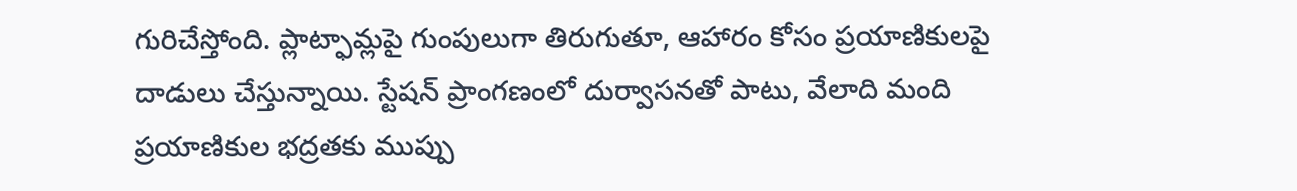గురిచేస్తోంది. ప్లాట్ఫామ్లపై గుంపులుగా తిరుగుతూ, ఆహారం కోసం ప్రయాణికులపై దాడులు చేస్తున్నాయి. స్టేషన్ ప్రాంగణంలో దుర్వాసనతో పాటు, వేలాది మంది ప్రయాణికుల భద్రతకు ముప్పు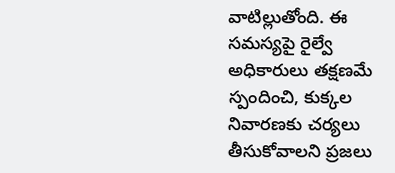వాటిల్లుతోంది. ఈ సమస్యపై రైల్వే అధికారులు తక్షణమే స్పందించి, కుక్కల నివారణకు చర్యలు తీసుకోవాలని ప్రజలు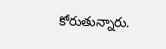కోరుతున్నారు.